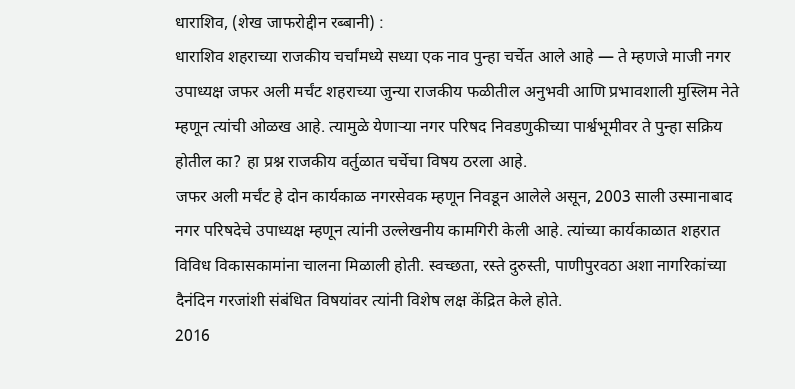धाराशिव, (शेख जाफरोद्दीन रब्बानी) :
धाराशिव शहराच्या राजकीय चर्चांमध्ये सध्या एक नाव पुन्हा चर्चेत आले आहे — ते म्हणजे माजी नगर उपाध्यक्ष जफर अली मर्चंट शहराच्या जुन्या राजकीय फळीतील अनुभवी आणि प्रभावशाली मुस्लिम नेते म्हणून त्यांची ओळख आहे. त्यामुळे येणाऱ्या नगर परिषद निवडणुकीच्या पार्श्वभूमीवर ते पुन्हा सक्रिय होतील का? हा प्रश्न राजकीय वर्तुळात चर्चेचा विषय ठरला आहे.
जफर अली मर्चंट हे दोन कार्यकाळ नगरसेवक म्हणून निवडून आलेले असून, 2003 साली उस्मानाबाद नगर परिषदेचे उपाध्यक्ष म्हणून त्यांनी उल्लेखनीय कामगिरी केली आहे. त्यांच्या कार्यकाळात शहरात विविध विकासकामांना चालना मिळाली होती. स्वच्छता, रस्ते दुरुस्ती, पाणीपुरवठा अशा नागरिकांच्या दैनंदिन गरजांशी संबंधित विषयांवर त्यांनी विशेष लक्ष केंद्रित केले होते.
2016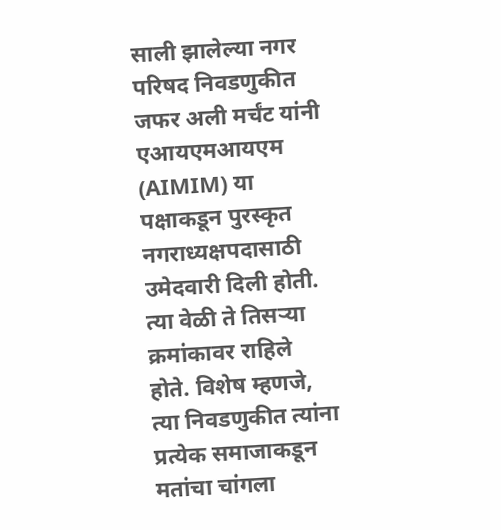साली झालेल्या नगर परिषद निवडणुकीत जफर अली मर्चंट यांनी एआयएमआयएम (AIMIM) या पक्षाकडून पुरस्कृत नगराध्यक्षपदासाठी उमेदवारी दिली होती. त्या वेळी ते तिसऱ्या क्रमांकावर राहिले होते. विशेष म्हणजे, त्या निवडणुकीत त्यांना प्रत्येक समाजाकडून मतांचा चांगला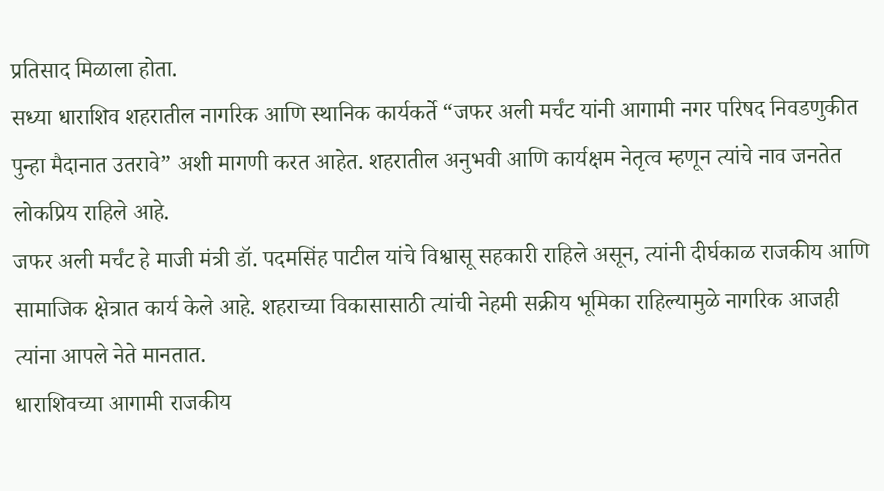प्रतिसाद मिळाला होता.
सध्या धाराशिव शहरातील नागरिक आणि स्थानिक कार्यकर्ते “जफर अली मर्चंट यांनी आगामी नगर परिषद निवडणुकीत पुन्हा मैदानात उतरावे” अशी मागणी करत आहेत. शहरातील अनुभवी आणि कार्यक्षम नेतृत्व म्हणून त्यांचे नाव जनतेत लोकप्रिय राहिले आहे.
जफर अली मर्चंट हे माजी मंत्री डॉ. पदमसिंह पाटील यांचे विश्वासू सहकारी राहिले असून, त्यांनी दीर्घकाळ राजकीय आणि सामाजिक क्षेत्रात कार्य केले आहे. शहराच्या विकासासाठी त्यांची नेहमी सक्रीय भूमिका राहिल्यामुळे नागरिक आजही त्यांना आपले नेते मानतात.
धाराशिवच्या आगामी राजकीय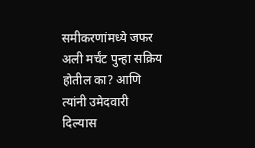समीकरणांमध्ये जफर अली मर्चंट पुन्हा सक्रिय होतील का? आणि त्यांनी उमेदवारी दिल्यास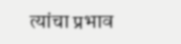त्यांचा प्रभाव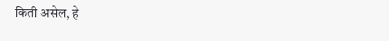किती असेल, हे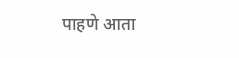पाहणे आता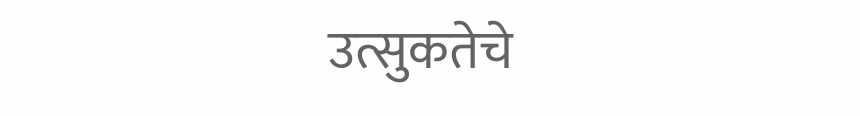उत्सुकतेचे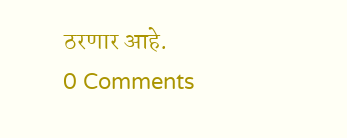ठरणार आहे.
0 Comments